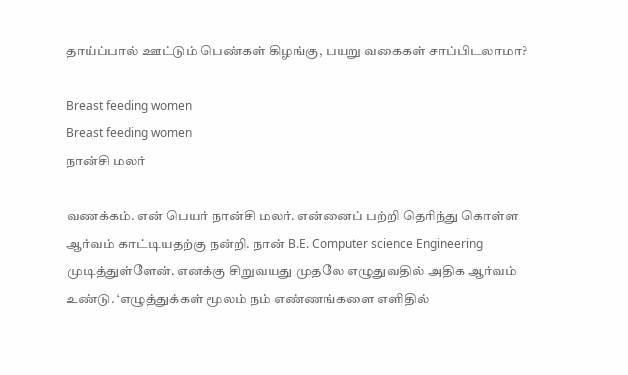தாய்ப்பால் ஊட்டும் பெண்கள் கிழங்கு, பயறு வகைகள் சாப்பிடலாமா?

Breast feeding women
Breast feeding women
நான்சி மலர்

வணக்கம். என் பெயர் நான்சி மலர். என்னைப் பற்றி தெரிந்து கொள்ள ஆர்வம் காட்டியதற்கு நன்றி. நான் B.E. Computer science Engineering முடித்துள்ளேன். எனக்கு சிறுவயது முதலே எழுதுவதில் அதிக ஆர்வம் உண்டு. ‘எழுத்துக்கள் மூலம் நம் எண்ணங்களை எளிதில்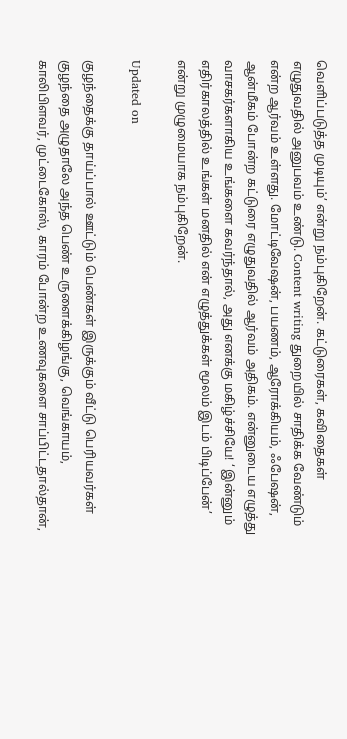வெளிப்படுத்த முடியும்’ என்று நம்புகிறேன். கட்டுரைகள், கவிதைகள் எழுதுவதில் அனுபவம் உண்டு. Content writing துறையில் சாதிக்க வேண்டும் என்ற ஆர்வம் உள்ளது. மோட்டிவேஷன், பயணம், ஆரோக்கியம், ஃபேஷன், ஆன்மீகம் போன்ற கட்டுரை எழுதுவதில் ஆர்வம் அதிகம். என்னுடைய எழுத்து வாசகர்களாகிய உங்களை கவர்ந்தால், அது எனக்கு மகிழ்ச்சியே! ‘ இன்னும் எதிர்காலத்தில் உங்கள் மனதில் என் எழுத்துக்கள் மூலம் இடம் பிடிப்பேன்’ என்று முழுமையாக நம்புகிறேன்.

Updated on

குழந்தைக்கு தாய்ப்பால் ஊட்டும் பெண்கள் இருக்கும் வீட்டு பெரியவர்கள் குழந்தை அழுதாலே அந்த பெண் உருளைக்கிழங்கு, வெங்காயம், காலிபிளவர், முட்டைகோஸ், காரம் போன்ற உணவுகளை சாப்பிட்டதால்தான்,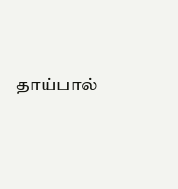தாய்பால்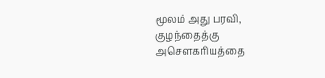மூலம் அது பரவி, குழந்தைத்கு அசௌகரியத்தை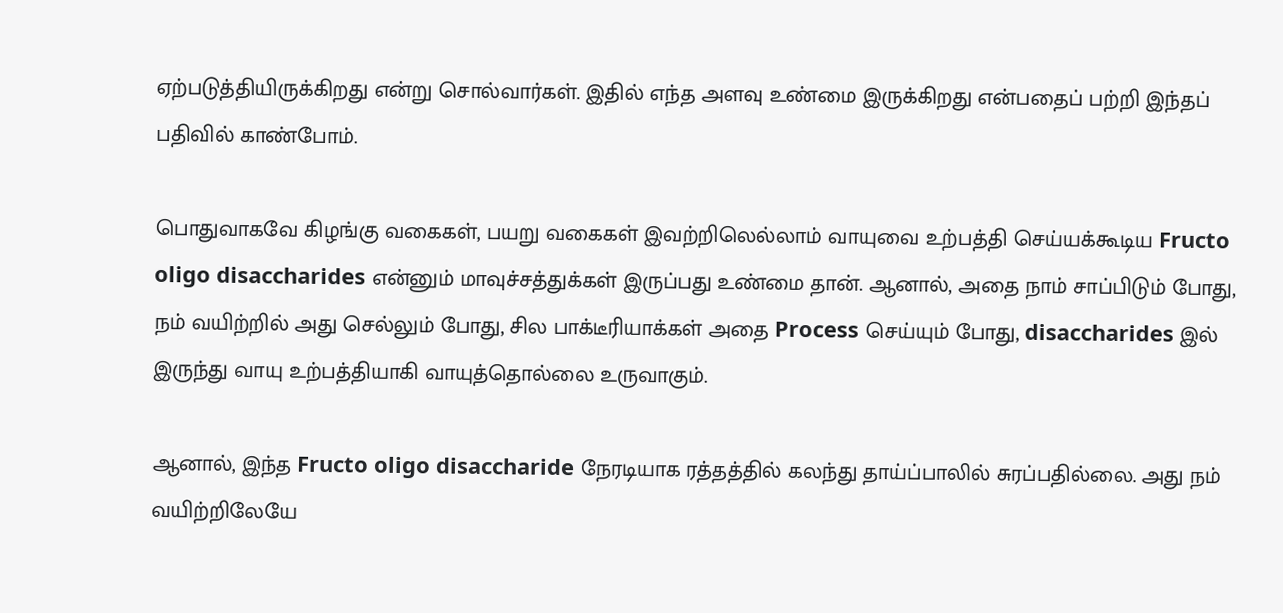ஏற்படுத்தியிருக்கிறது என்று சொல்வார்கள். இதில் எந்த அளவு உண்மை இருக்கிறது என்பதைப் பற்றி இந்தப் பதிவில் காண்போம்.

பொதுவாகவே கிழங்கு வகைகள், பயறு வகைகள் இவற்றிலெல்லாம் வாயுவை உற்பத்தி செய்யக்கூடிய Fructo oligo disaccharides என்னும் மாவுச்சத்துக்கள் இருப்பது உண்மை தான். ஆனால், அதை நாம் சாப்பிடும் போது, நம் வயிற்றில் அது செல்லும் போது, சில பாக்டீரியாக்கள் அதை Process செய்யும் போது, disaccharides இல் இருந்து வாயு உற்பத்தியாகி வாயுத்தொல்லை உருவாகும்.

ஆனால், இந்த Fructo oligo disaccharide நேரடியாக ரத்தத்தில் கலந்து தாய்ப்பாலில் சுரப்பதில்லை. அது நம் வயிற்றிலேயே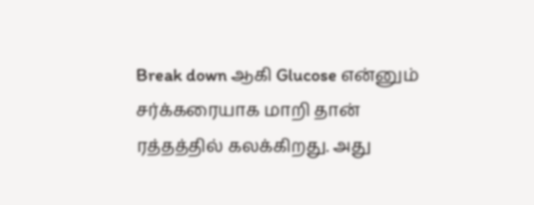Break down ஆகி Glucose என்னும் சர்க்கரையாக மாறி தான் ரத்தத்தில் கலக்கிறது. அது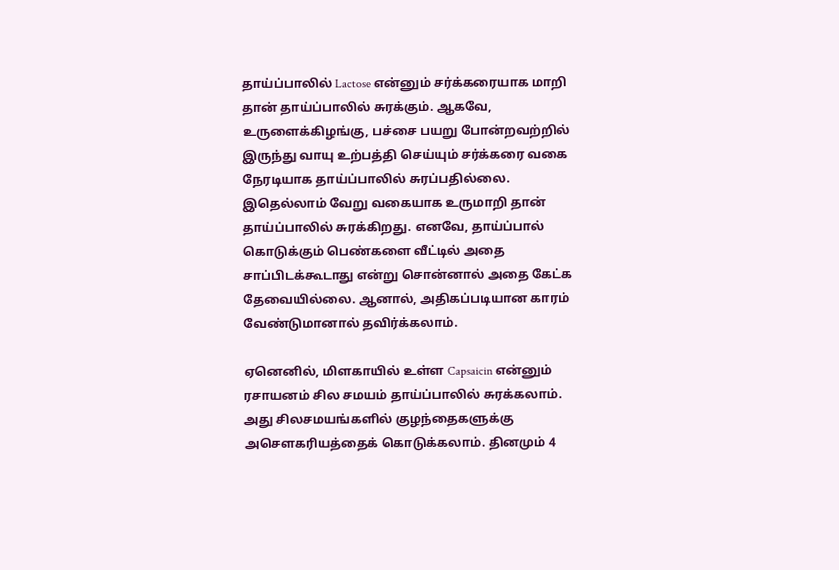தாய்ப்பாலில் Lactose என்னும் சர்க்கரையாக மாறி தான் தாய்ப்பாலில் சுரக்கும். ஆகவே, உருளைக்கிழங்கு, பச்சை பயறு போன்றவற்றில் இருந்து வாயு உற்பத்தி செய்யும் சர்க்கரை வகை நேரடியாக தாய்ப்பாலில் சுரப்பதில்லை. இதெல்லாம் வேறு வகையாக உருமாறி தான் தாய்ப்பாலில் சுரக்கிறது. எனவே, தாய்ப்பால் கொடுக்கும் பெண்களை வீட்டில் அதை சாப்பிடக்கூடாது என்று சொன்னால் அதை கேட்க தேவையில்லை. ஆனால், அதிகப்படியான காரம் வேண்டுமானால் தவிர்க்கலாம்.

ஏனெனில், மிளகாயில் உள்ள Capsaicin என்னும் ரசாயனம் சில சமயம் தாய்ப்பாலில் சுரக்கலாம். அது சிலசமயங்களில் குழந்தைகளுக்கு அசௌகரியத்தைக் கொடுக்கலாம். தினமும் 4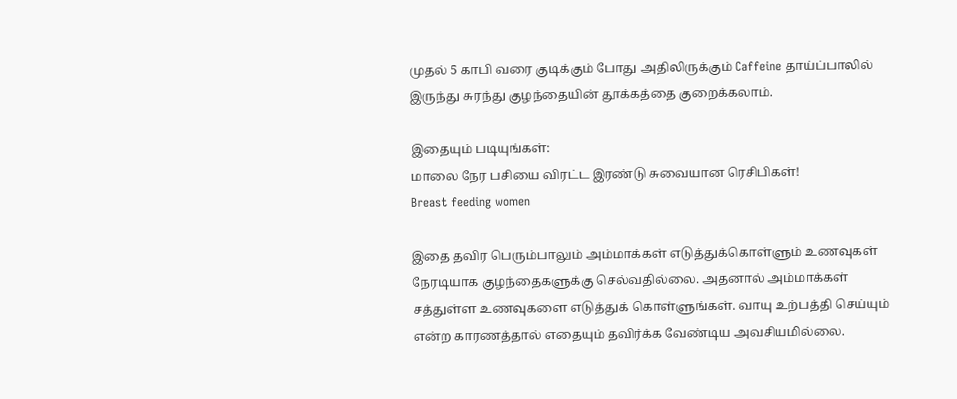முதல் 5 காபி வரை குடிக்கும் போது அதிலிருக்கும் Caffeine தாய்ப்பாலில் இருந்து சுரந்து குழந்தையின் தூக்கத்தை குறைக்கலாம்.

இதையும் படியுங்கள்:
மாலை நேர பசியை விரட்ட இரண்டு சுவையான ரெசிபிகள்!
Breast feeding women

இதை தவிர பெரும்பாலும் அம்மாக்கள் எடுத்துக்கொள்ளும் உணவுகள் நேரடியாக குழந்தைகளுக்கு செல்வதில்லை. அதனால் அம்மாக்கள் சத்துள்ள உணவுகளை எடுத்துக் கொள்ளுங்கள். வாயு உற்பத்தி செய்யும் என்ற காரணத்தால் எதையும் தவிர்க்க வேண்டிய அவசியமில்லை.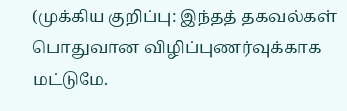(முக்கிய குறிப்பு: இந்தத் தகவல்கள் பொதுவான விழிப்புணர்வுக்காக மட்டுமே.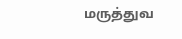மருத்துவ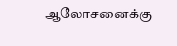ஆலோசனைக்கு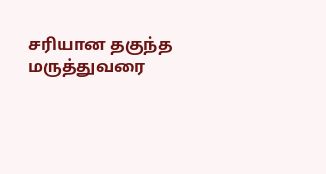சரியான தகுந்த மருத்துவரை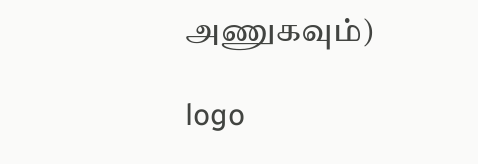அணுகவும்)

logo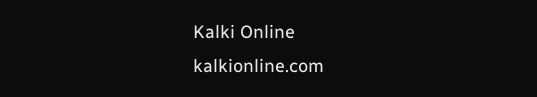Kalki Online
kalkionline.com